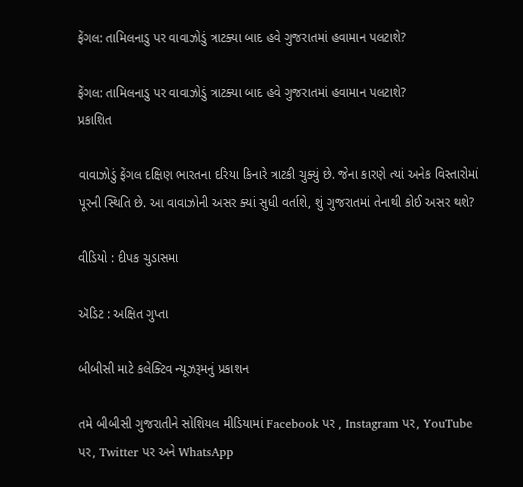ફેંગલ: તામિલનાડુ પર વાવાઝોડું ત્રાટક્યા બાદ હવે ગુજરાતમાં હવામાન પલટાશે?

ફેંગલ: તામિલનાડુ પર વાવાઝોડું ત્રાટક્યા બાદ હવે ગુજરાતમાં હવામાન પલટાશે?
પ્રકાશિત

વાવાઝોડું ફેંગલ દક્ષિણ ભારતના દરિયા કિનારે ત્રાટકી ચુક્યું છે. જેના કારણે ત્યાં અનેક વિસ્તારોમાં પૂરની સ્થિતિ છે. આ વાવાઝોની અસર ક્યાં સુધી વર્તાશે, શું ગુજરાતમાં તેનાથી કોઈ અસર થશે?

વીડિયો : દીપક ચુડાસમા

ઍડિટ : અક્ષિત ગુપ્તા

બીબીસી માટે કલેક્ટિવ ન્યૂઝરૂમનું પ્રકાશન

તમે બીબીસી ગુજરાતીને સોશિયલ મીડિયામાં Facebook પર , Instagram પર, YouTube પર, Twitter પર અને WhatsApp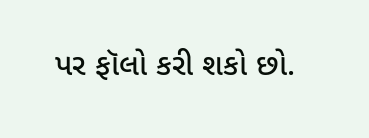પર ફૉલો કરી શકો છો.